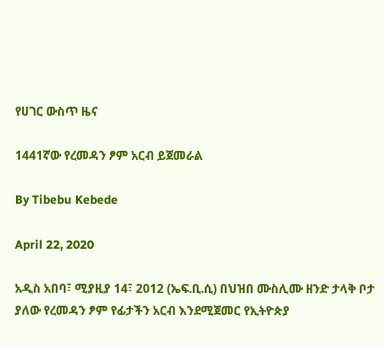የሀገር ውስጥ ዜና

1441ኛው የረመዳን ፆም አርብ ይጀመራል

By Tibebu Kebede

April 22, 2020

አዲስ አበባ፣ ሚያዚያ 14፣ 2012 (ኤፍ.ቢ.ሲ) በህዝበ ሙስሊሙ ዘንድ ታላቅ ቦታ ያለው የረመዳን ፆም የፊታችን አርብ እንደሚጀመር የኢትዮጵያ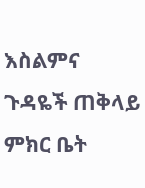እስልምና ጉዳዬች ጠቅላይ ምክር ቤት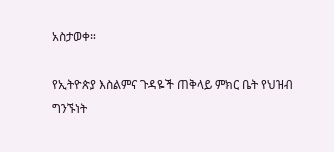አስታወቀ።

የኢትዮጵያ እስልምና ጉዳዬች ጠቅላይ ምክር ቤት የህዝብ ግንኙነት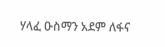ሃላፈ ዑስማን አደም ለፋና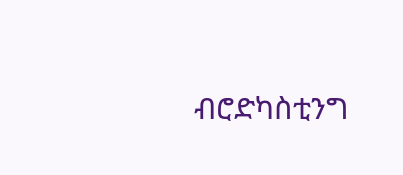ብሮድካስቲንግ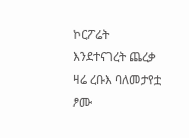ኮርፖሬት እንደተናገረት ጨረቃ ዛሬ ረቡእ ባለመታየቷ ፆሙ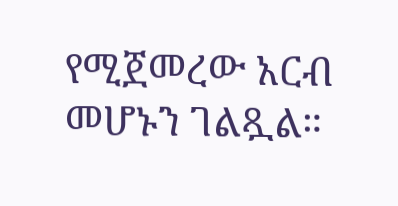የሚጀመረው አርብ መሆኑን ገልጿል።